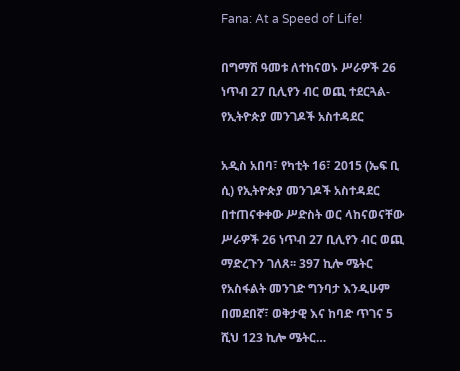Fana: At a Speed of Life!

በግማሽ ዓመቱ ለተከናወኑ ሥራዎች 26 ነጥብ 27 ቢሊየን ብር ወጪ ተደርጓል- የኢትዮጵያ መንገዶች አስተዳደር

አዲስ አበባ፣ የካቲት 16፣ 2015 (ኤፍ ቢ ሲ) የኢትዮጵያ መንገዶች አስተዳደር በተጠናቀቀው ሥድስት ወር ላከናወናቸው ሥራዎች 26 ነጥብ 27 ቢሊየን ብር ወጪ ማድረጉን ገለጸ፡፡ 397 ኪሎ ሜትር የአስፋልት መንገድ ግንባታ እንዲሁም በመደበኛ፣ ወቅታዊ እና ከባድ ጥገና 5 ሺህ 123 ኪሎ ሜትር…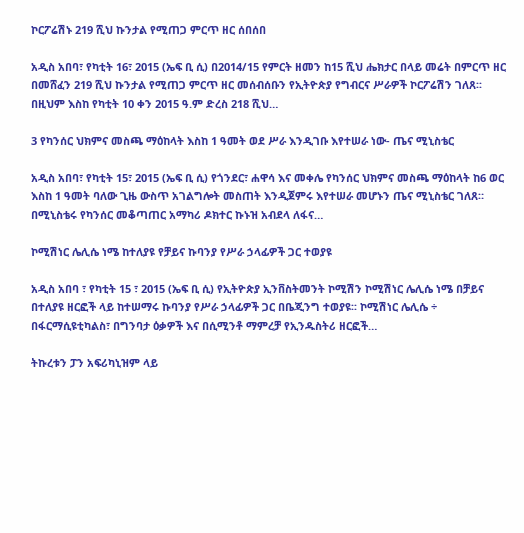ኮርፖሬሽኑ 219 ሺህ ኩንታል የሚጠጋ ምርጥ ዘር ሰበሰበ

አዲስ አበባ፣ የካቲት 16፣ 2015 (ኤፍ ቢ ሲ) በ2014/15 የምርት ዘመን ከ15 ሺህ ሔክታር በላይ መሬት በምርጥ ዘር በመሸፈን 219 ሺህ ኩንታል የሚጠጋ ምርጥ ዘር መሰብሰቡን የኢትዮጵያ የግብርና ሥራዎች ኮርፖሬሽን ገለጸ፡፡ በዚህም እስከ የካቲት 10 ቀን 2015 ዓ.ም ድረስ 218 ሺህ…

3 የካንሰር ህክምና መስጫ ማዕከላት እስከ 1 ዓመት ወደ ሥራ እንዲገቡ እየተሠራ ነው- ጤና ሚኒስቴር

አዲስ አበባ፣ የካቲት 15፣ 2015 (ኤፍ ቢ ሲ) የጎንደር፣ ሐዋሳ እና መቀሌ የካንሰር ህክምና መስጫ ማዕከላት ከ6 ወር እስከ 1 ዓመት ባለው ጊዜ ውስጥ አገልግሎት መስጠት እንዲጀምሩ እየተሠራ መሆኑን ጤና ሚኒስቴር ገለጸ። በሚኒስቴሩ የካንሰር መቆጣጠር አማካሪ ዶክተር ኩኑዝ አብደላ ለፋና…

ኮሚሽነር ሌሊሴ ነሜ ከተለያዩ የቻይና ኩባንያ የሥራ ኃላፊዎች ጋር ተወያዩ

አዲስ አበባ ፣ የካቲት 15 ፣ 2015 (ኤፍ ቢ ሲ) የኢትዮጵያ ኢንቨስትመንት ኮሚሽን ኮሚሽነር ሌሊሴ ነሜ በቻይና በተለያዩ ዘርፎች ላይ ከተሠማሩ ኩባንያ የሥራ ኃላፊዎች ጋር በቤጂንግ ተወያዩ፡፡ ኮሚሽነር ሌሊሴ ÷ በፋርማሲዩቲካልስ፣ በግንባታ ዕቃዎች እና በሲሚንቶ ማምረቻ የኢንዱስትሪ ዘርፎች…

ትኩረቱን ፓን አፍሪካኒዝም ላይ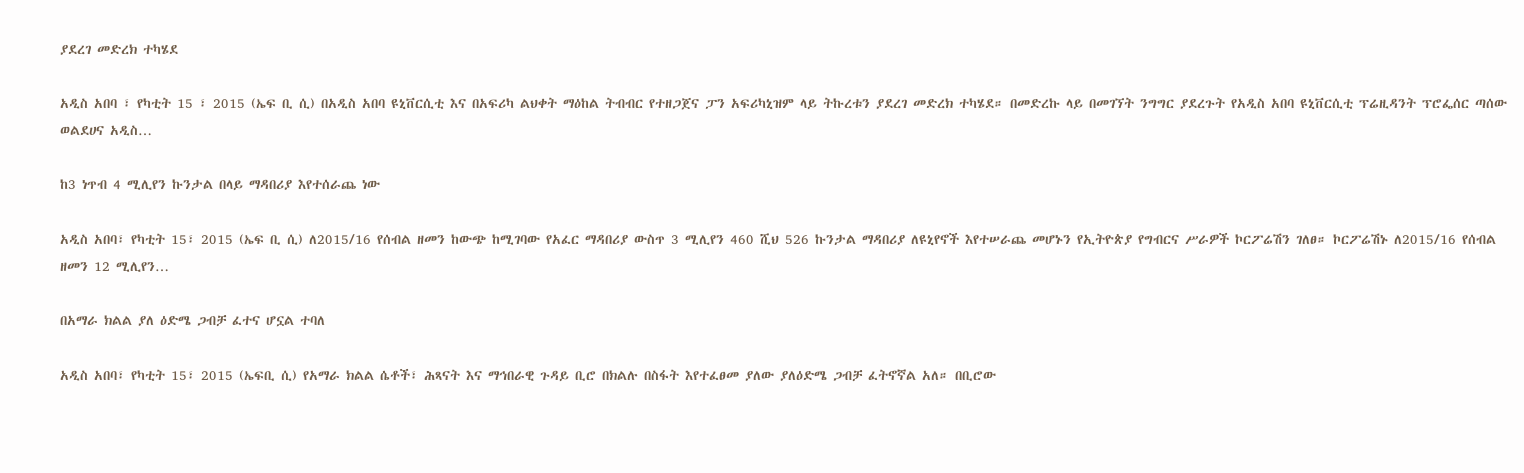ያደረገ መድረክ ተካሄደ

አዲስ አበባ ፣ የካቲት 15 ፣ 2015 (ኤፍ ቢ ሲ) በአዲስ አበባ ዩኒቨርሲቲ እና በአፍሪካ ልህቀት ማዕከል ትብብር የተዘጋጀና ፓን አፍሪካኒዝም ላይ ትኩረቱን ያደረገ መድረክ ተካሄደ። በመድረኩ ላይ በመገኘት ንግግር ያደረጉት የአዲስ አበባ ዩኒቨርሲቲ ፕሬዚዳንት ፕሮፌሰር ጣሰው ወልደሀና አዲስ…

ከ3 ነጥብ 4 ሚሊየን ኩንታል በላይ ማዳበሪያ እየተሰራጨ ነው

አዲስ አበባ፣ የካቲት 15፣ 2015 (ኤፍ ቢ ሲ) ለ2015/16 የሰብል ዘመን ከውጭ ከሚገባው የአፈር ማዳበሪያ ውስጥ 3 ሚሊየን 460 ሺህ 526 ኩንታል ማዳበሪያ ለዩኒየኖች እየተሠራጨ መሆኑን የኢትዮጵያ የግብርና ሥራዎች ኮርፖሬሽን ገለፀ። ኮርፖሬሽኑ ለ2015/16 የሰብል ዘመን 12 ሚሊየን…

በአማራ ክልል ያለ ዕድሜ ጋብቻ ፈተና ሆኗል ተባለ

አዲስ አበባ፣ የካቲት 15፣ 2015 (ኤፍቢ ሲ) የአማራ ክልል ሴቶች፣ ሕጻናት እና ማኅበራዊ ጉዳይ ቢሮ በክልሉ በስፋት እየተፈፀመ ያለው ያለዕድሜ ጋብቻ ፈትኖኛል አለ። በቢሮው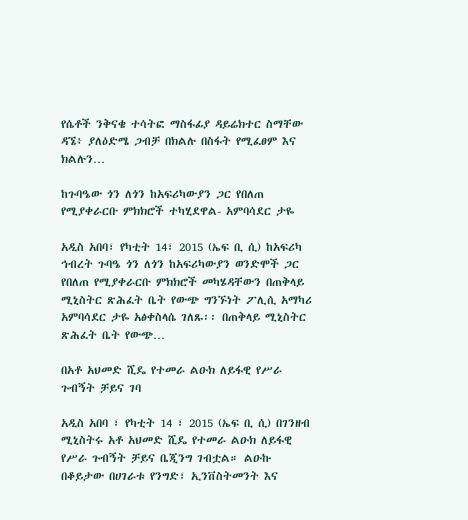የሴቶች ንቅናቄ ተሳትፎ ማስፋፊያ ዳይሬክተር ስማቸው ዳኜ፥ ያለዕድሜ ጋብቻ በክልሉ በስፋት የሚፈፀም እና ክልሉን…

ከጉባዔው ጎን ለጎን ከአፍሪካውያን ጋር የበለጠ የሚያቀራርቡ ምክክሮች ተካሂደዋል- አምባሳደር ታዬ

አዲስ አበባ፣ የካቲት 14፣ 2015 (ኤፍ ቢ ሲ) ከአፍሪካ ኅብረት ጉባዔ ጎን ለጎን ከአፍሪካውያን ወንድሞች ጋር የበለጠ የሚያቀራርቡ ምክክሮች መካሄዳቸውን በጠቅላይ ሚኒስትር ጽሕፈት ቤት የውጭ ግንኙነት ፖሊሲ አማካሪ አምባሳደር ታዬ አፅቀስላሴ ገለጹ፡፡ በጠቅላይ ሚኒስትር ጽሕፈት ቤት የውጭ…

በአቶ አህመድ ሺዴ የተመራ ልዑክ ለይፋዊ የሥራ ጉብኝት ቻይና ገባ

አዲስ አበባ ፣ የካቲት 14 ፣ 2015 (ኤፍ ቢ ሲ) በገንዘብ ሚኒስትሩ አቶ አህመድ ሺዴ የተመራ ልዑክ ለይፋዊ የሥራ ጉብኝት ቻይና ቤጂንግ ገብቷል። ልዑኩ በቆይታው በሀገራቱ የንግድ፣ ኢንቨስትመንት እና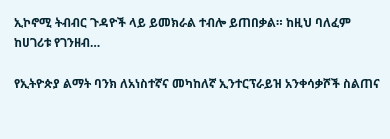ኢኮኖሚ ትብብር ጉዳዮች ላይ ይመክራል ተብሎ ይጠበቃል። ከዚህ ባለፈም ከሀገሪቱ የገንዘብ…

የኢትዮጵያ ልማት ባንክ ለአነስተኛና መካከለኛ ኢንተርፕራይዝ አንቀሳቃሾች ስልጠና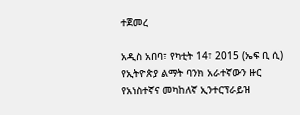ተጀመረ

አዲስ አበባ፣ የካቲት 14፣ 2015 (ኤፍ ቢ ሲ) የኢትዮጵያ ልማት ባንክ አራተኛውን ዙር የአነስተኛና መካከለኛ ኢንተርፕራይዝ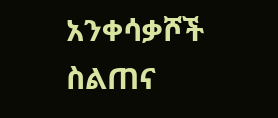አንቀሳቃሾች ስልጠና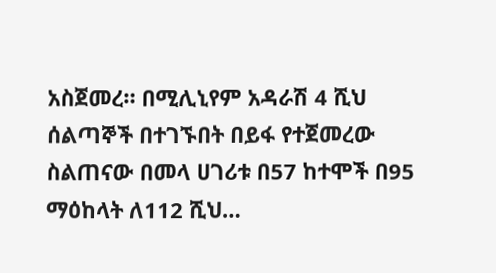አስጀመረ። በሚሊኒየም አዳራሽ 4 ሺህ ሰልጣኞች በተገኙበት በይፋ የተጀመረው ስልጠናው በመላ ሀገሪቱ በ57 ከተሞች በ95 ማዕከላት ለ112 ሺህ…